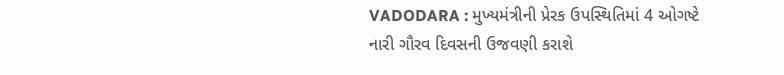VADODARA : મુખ્યમંત્રીની પ્રેરક ઉપસ્થિતિમાં 4 ઓગષ્ટે નારી ગૌરવ દિવસની ઉજવણી કરાશે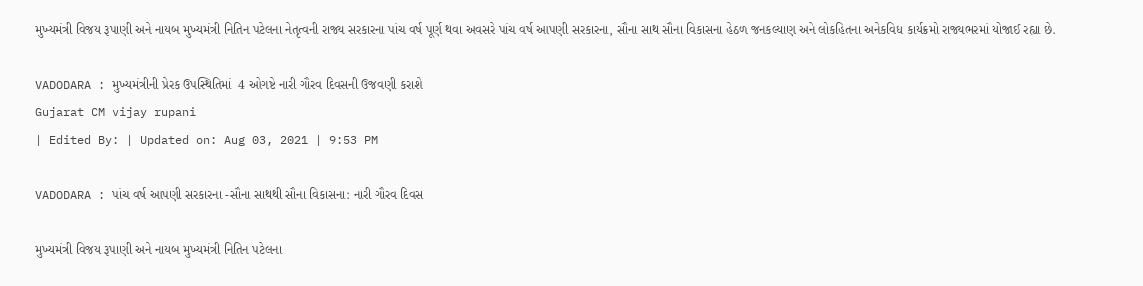મુખ્યમંત્રી વિજય રૂપાણી અને નાયબ મુખ્યમંત્રી નિતિન પટેલના નેતૃત્વની રાજ્ય સરકારના પાંચ વર્ષ પૂર્ણ થવા અવસરે પાંચ વર્ષ આપણી સરકારના, સૌના સાથ સૌના વિકાસના હેઠળ જનકલ્યાણ અને લોકહિતના અનેકવિધ કાર્યક્રમો રાજ્યભરમાં યોજાઈ રહ્યા છે.

VADODARA : મુખ્યમંત્રીની પ્રેરક ઉપસ્થિતિમાં  4 ઓગષ્ટે નારી ગૌરવ દિવસની ઉજવણી કરાશે
Gujarat CM vijay rupani
| Edited By: | Updated on: Aug 03, 2021 | 9:53 PM

VADODARA : પાંચ વર્ષ આપણી સરકારના -સૌના સાથથી સૌના વિકાસના: નારી ગૌરવ દિવસ

મુખ્યમંત્રી વિજય રૂપાણી અને નાયબ મુખ્યમંત્રી નિતિન પટેલના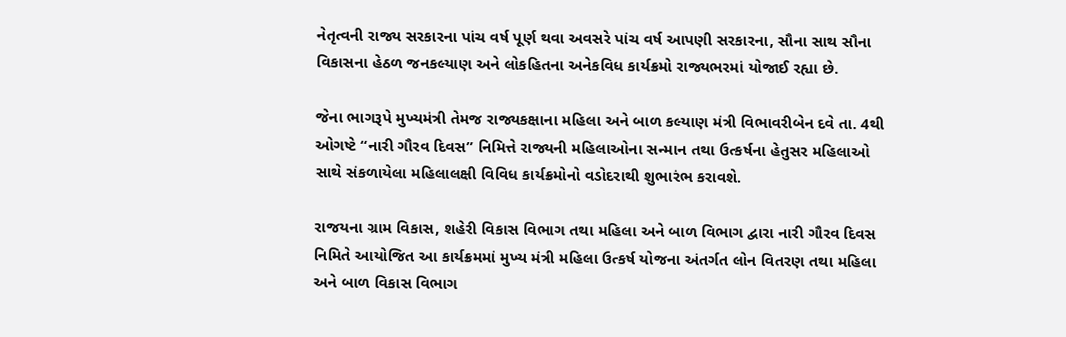નેતૃત્વની રાજ્ય સરકારના પાંચ વર્ષ પૂર્ણ થવા અવસરે પાંચ વર્ષ આપણી સરકારના, સૌના સાથ સૌના વિકાસના હેઠળ જનકલ્યાણ અને લોકહિતના અનેકવિધ કાર્યક્રમો રાજ્યભરમાં યોજાઈ રહ્યા છે.

જેના ભાગરૂપે મુખ્યમંત્રી તેમજ રાજ્યકક્ષાના મહિલા અને બાળ કલ્યાણ મંત્રી વિભાવરીબેન દવે તા. 4થી ઓગષ્ટે “નારી ગૌરવ દિવસ” નિમિત્તે રાજ્યની મહિલાઓના સન્માન તથા ઉત્કર્ષના હેતુસર મહિલાઓ સાથે સંકળાયેલા મહિલાલક્ષી વિવિધ કાર્યક્રમોનો વડોદરાથી શુભારંભ કરાવશે.

રાજયના ગ્રામ વિકાસ, શહેરી વિકાસ વિભાગ તથા મહિલા અને બાળ વિભાગ દ્વારા નારી ગૌરવ દિવસ નિમિતે આયોજિત આ કાર્યક્રમમાં મુખ્ય મંત્રી મહિલા ઉત્કર્ષ યોજના અંતર્ગત લોન વિતરણ તથા મહિલા અને બાળ વિકાસ વિભાગ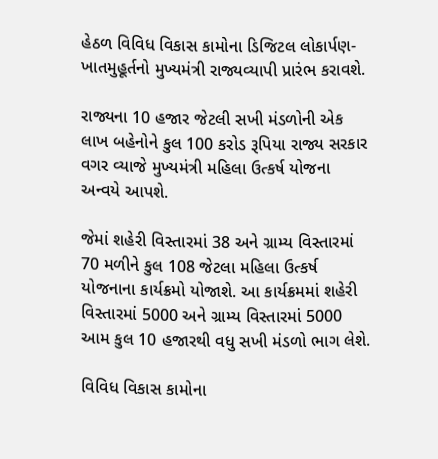હેઠળ વિવિધ વિકાસ કામોના ડિજિટલ લોકાર્પણ-ખાતમુહૂર્તનો મુખ્યમંત્રી રાજ્યવ્યાપી પ્રારંભ કરાવશે.

રાજ્યના 10 હજાર જેટલી સખી મંડળોની એક લાખ બહેનોને કુલ 100 કરોડ રૂપિયા રાજ્ય સરકાર વગર વ્યાજે મુખ્યમંત્રી મહિલા ઉત્કર્ષ યોજના અન્વયે આપશે.

જેમાં શહેરી વિસ્તારમાં 38 અને ગ્રામ્ય વિસ્તારમાં 70 મળીને કુલ 108 જેટલા મહિલા ઉત્કર્ષ યોજનાના કાર્યક્રમો યોજાશે. આ કાર્યક્રમમાં શહેરી વિસ્તારમાં 5000 અને ગ્રામ્ય વિસ્તારમાં 5000 આમ કુલ 10 હજારથી વધુ સખી મંડળો ભાગ લેશે.

વિવિધ વિકાસ કામોના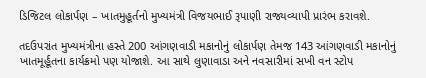ડિજિટલ લોકાર્પણ – ખાતમુહૂર્તનો મુખ્યમંત્રી વિજયભાઈ રૂપાણી રાજ્યવ્યાપી પ્રારંભ કરાવશે.

તદઉપરાંત મુખ્યમંત્રીના હસ્તે 200 આંગણવાડી મકાનોનું લોકાર્પણ તેમજ 143 આંગણવાડી મકાનોનું ખાતમૂર્હૂતના કાર્યક્રમો પણ યોજાશે. આ સાથે લુણાવાડા અને નવસારીમાં સખી વન સ્ટોપ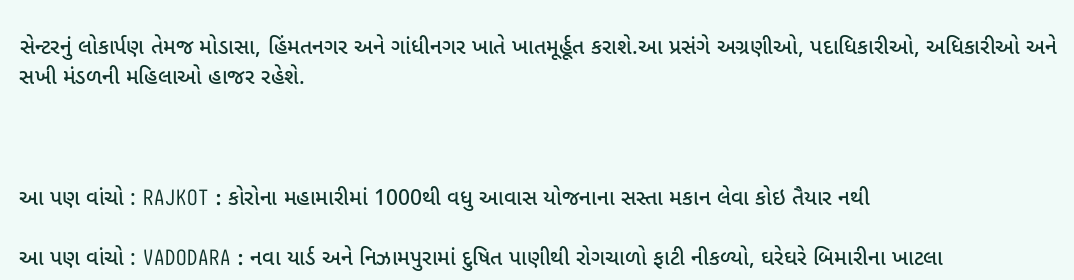સેન્ટરનું લોકાર્પણ તેમજ મોડાસા, હિંમતનગર અને ગાંધીનગર ખાતે ખાતમૂર્હૂત કરાશે.આ પ્રસંગે અગ્રણીઓ, પદાધિકારીઓ, અધિકારીઓ અને સખી મંડળની મહિલાઓ હાજર રહેશે.



આ પણ વાંચો : RAJKOT : કોરોના મહામારીમાં 1000થી વધુ આવાસ યોજનાના સસ્તા મકાન લેવા કોઇ તૈયાર નથી

આ પણ વાંચો : VADODARA : નવા યાર્ડ અને નિઝામપુરામાં દુષિત પાણીથી રોગચાળો ફાટી નીકળ્યો, ઘરેઘરે બિમારીના ખાટલા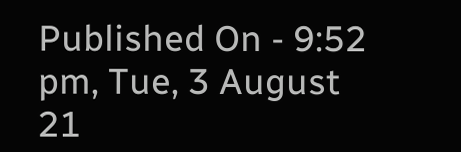Published On - 9:52 pm, Tue, 3 August 21